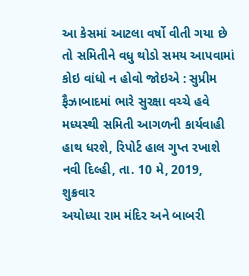આ કેસમાં આટલા વર્ષો વીતી ગયા છે તો સમિતીને વધુ થોડો સમય આપવામાં કોઇ વાંધો ન હોવો જોઇએ : સુપ્રીમ
ફૈઝાબાદમાં ભારે સુરક્ષા વચ્ચે હવે મધ્યસ્થી સમિતી આગળની કાર્યવાહી હાથ ધરશે, રિપોર્ટ હાલ ગુપ્ત રખાશે
નવી દિલ્હી, તા. 10 મે, 2019, શુક્રવાર
અયોધ્યા રામ મંદિર અને બાબરી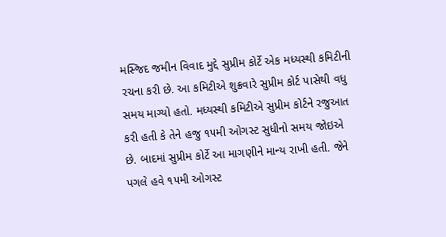મસ્જિદ જમીન વિવાદ મુદ્દે સુપ્રીમ કોર્ટે એક મધ્યસ્થી કમિટીની રચના કરી છે. આ કમિટીએ શુક્રવારે સુપ્રીમ કોર્ટ પાસેથી વધુ સમય માગ્યો હતો. મધ્યસ્થી કમિટીએ સુપ્રીમ કોર્ટને રજુઆત કરી હતી કે તેને હજુ ૧૫મી ઓગસ્ટ સુધીનો સમય જોઇએ છે. બાદમાં સુપ્રીમ કોર્ટે આ માગણીને માન્ય રાખી હતી. જેને પગલે હવે ૧૫મી ઓગસ્ટ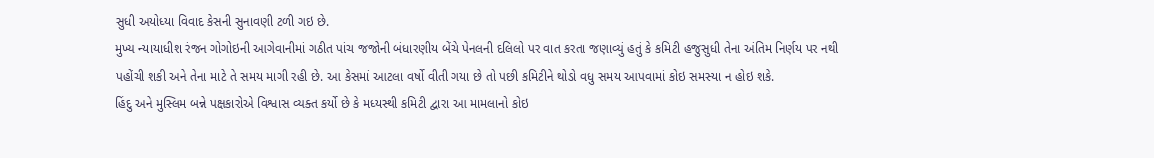સુધી અયોધ્યા વિવાદ કેસની સુનાવણી ટળી ગઇ છે.
મુખ્ય ન્યાયાધીશ રંજન ગોગોઇની આગેવાનીમાં ગઠીત પાંચ જજોની બંધારણીય બેંચે પેનલની દલિલો પર વાત કરતા જણાવ્યું હતું કે કમિટી હજુસુધી તેના અંતિમ નિર્ણય પર નથી પહોંચી શકી અને તેના માટે તે સમય માગી રહી છે. આ કેસમાં આટલા વર્ષો વીતી ગયા છે તો પછી કમિટીને થોડો વધુ સમય આપવામાં કોઇ સમસ્યા ન હોઇ શકે.
હિંદુ અને મુસ્લિમ બન્ને પક્ષકારોએ વિશ્વાસ વ્યક્ત કર્યો છે કે મધ્યસ્થી કમિટી દ્વારા આ મામલાનો કોઇ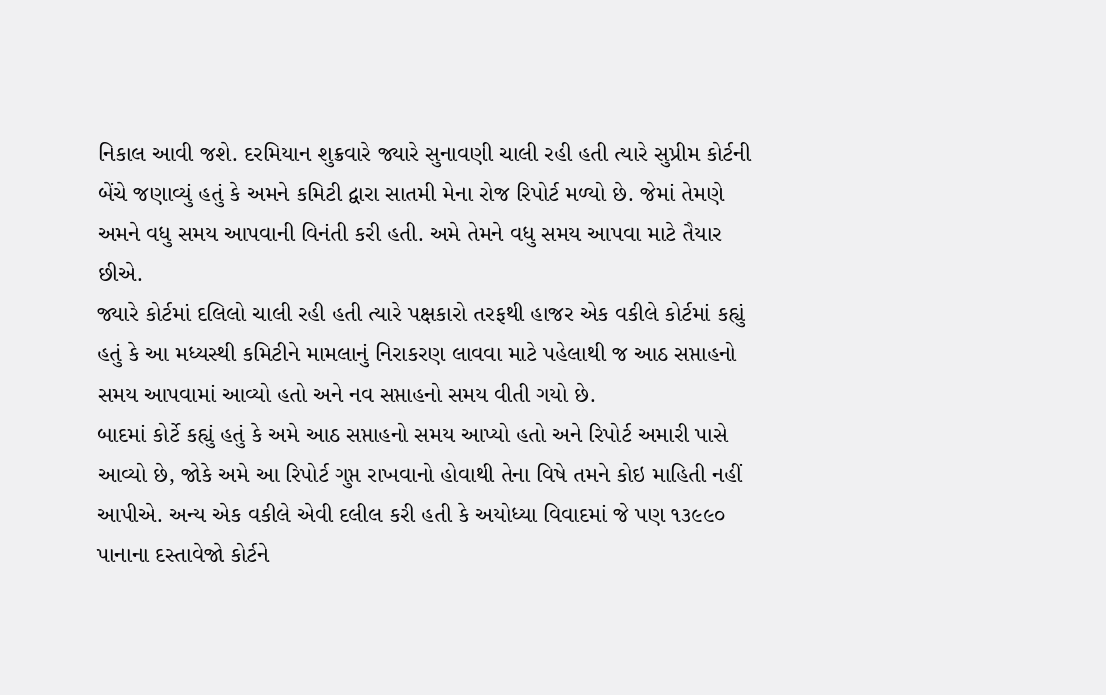નિકાલ આવી જશે. દરમિયાન શુક્રવારે જ્યારે સુનાવણી ચાલી રહી હતી ત્યારે સુપ્રીમ કોર્ટની બેંચે જણાવ્યું હતું કે અમને કમિટી દ્વારા સાતમી મેના રોજ રિપોર્ટ મળ્યો છે. જેમાં તેમણે અમને વધુ સમય આપવાની વિનંતી કરી હતી. અમે તેમને વધુ સમય આપવા માટે તૈયાર છીએ.
જ્યારે કોર્ટમાં દલિલો ચાલી રહી હતી ત્યારે પક્ષકારો તરફથી હાજર એક વકીલે કોર્ટમાં કહ્યું હતું કે આ મધ્યસ્થી કમિટીને મામલાનું નિરાકરણ લાવવા માટે પહેલાથી જ આઠ સપ્તાહનો સમય આપવામાં આવ્યો હતો અને નવ સપ્તાહનો સમય વીતી ગયો છે.
બાદમાં કોર્ટે કહ્યું હતું કે અમે આઠ સપ્તાહનો સમય આપ્યો હતો અને રિપોર્ટ અમારી પાસે આવ્યો છે, જોકે અમે આ રિપોર્ટ ગુપ્ત રાખવાનો હોવાથી તેના વિષે તમને કોઇ માહિતી નહીં આપીએ. અન્ય એક વકીલે એવી દલીલ કરી હતી કે અયોધ્યા વિવાદમાં જે પણ ૧૩૯૯૦ પાનાના દસ્તાવેજો કોર્ટને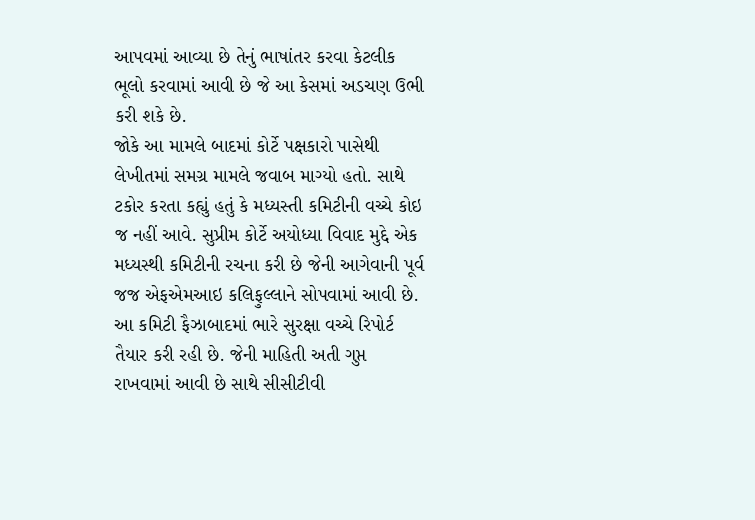આપવમાં આવ્યા છે તેનું ભાષાંતર કરવા કેટલીક ભૂલો કરવામાં આવી છે જે આ કેસમાં અડચણ ઉભી કરી શકે છે.
જોકે આ મામલે બાદમાં કોર્ટે પક્ષકારો પાસેથી લેખીતમાં સમગ્ર મામલે જવાબ માગ્યો હતો. સાથે ટકોર કરતા કહ્યું હતું કે મધ્યસ્તી કમિટીની વચ્ચે કોઇ જ નહીં આવે. સુપ્રીમ કોર્ટે અયોધ્યા વિવાદ મુદ્દે એક મધ્યસ્થી કમિટીની રચના કરી છે જેની આગેવાની પૂર્વ જજ એફએમઆઇ કલિફુલ્લાને સોપવામાં આવી છે.
આ કમિટી ફૈઝાબાદમાં ભારે સુરક્ષા વચ્ચે રિપોર્ટ તૈયાર કરી રહી છે. જેની માહિતી અતી ગુપ્ત રાખવામાં આવી છે સાથે સીસીટીવી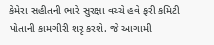કેમેરા સહીતની ભારે સુરક્ષા વચ્ચે હવે ફરી કમિટી પોતાની કામગીરી શરૃ કરશે. જે આગામી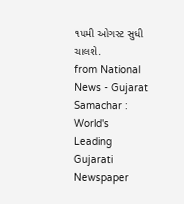૧૫મી ઓગસ્ટ સુધી ચાલશે.
from National News - Gujarat Samachar : World's Leading Gujarati Newspaper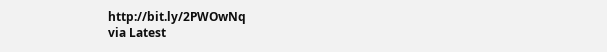http://bit.ly/2PWOwNq
via Latest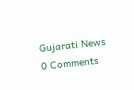Gujarati News
0 Comments